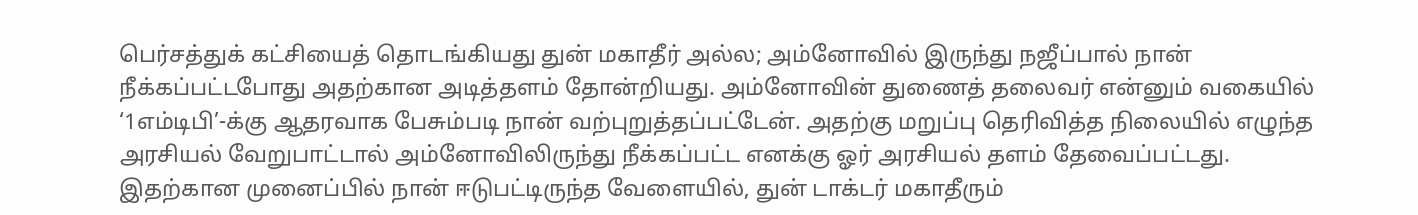பெர்சத்துக் கட்சியைத் தொடங்கியது துன் மகாதீர் அல்ல; அம்னோவில் இருந்து நஜீப்பால் நான் நீக்கப்பட்டபோது அதற்கான அடித்தளம் தோன்றியது. அம்னோவின் துணைத் தலைவர் என்னும் வகையில் ‘1எம்டிபி’-க்கு ஆதரவாக பேசும்படி நான் வற்புறுத்தப்பட்டேன். அதற்கு மறுப்பு தெரிவித்த நிலையில் எழுந்த அரசியல் வேறுபாட்டால் அம்னோவிலிருந்து நீக்கப்பட்ட எனக்கு ஓர் அரசியல் தளம் தேவைப்பட்டது. இதற்கான முனைப்பில் நான் ஈடுபட்டிருந்த வேளையில், துன் டாக்டர் மகாதீரும்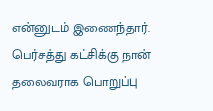என்னுடம் இணைந்தார். பெர்சத்து கட்சிக்கு நான் தலைவராக பொறுப்பு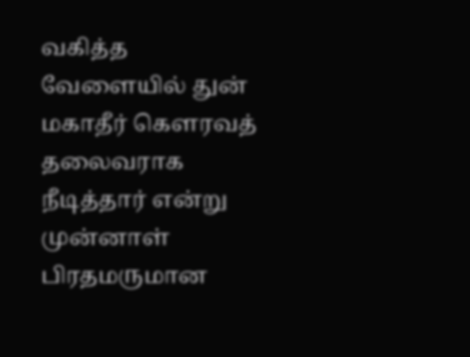வகித்த வேளையில் துன் மகாதீர் கௌரவத் தலைவராக நீடித்தார் என்று முன்னாள் பிரதமருமான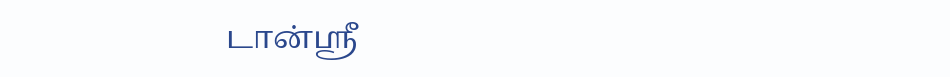டான்ஸ்ரீ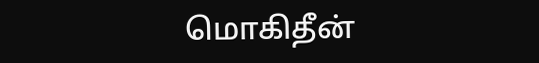மொகிதீன்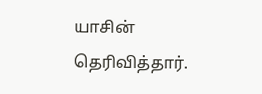யாசின் தெரிவித்தார்.